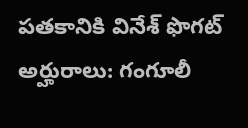పతకానికి వినేశ్ ఫొగట్ అర్హురాలు: గంగూలీ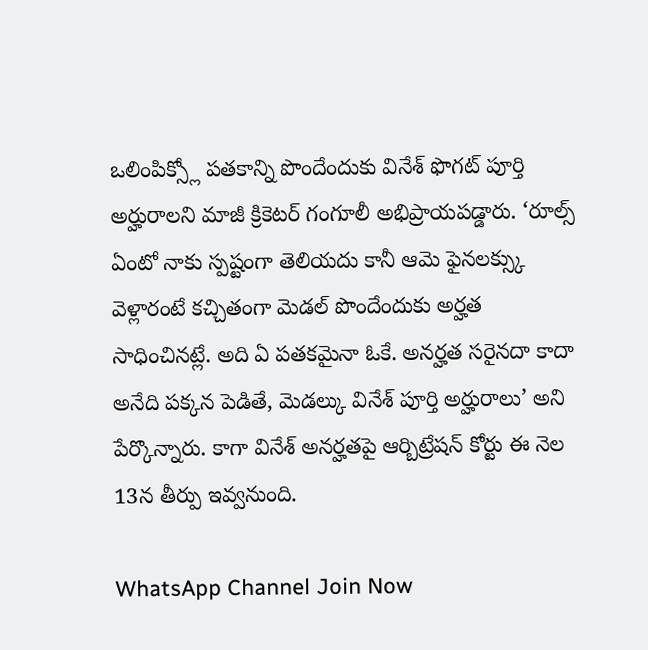ఒలింపిక్స్లో పతకాన్ని పొందేందుకు వినేశ్ ఫొగట్ పూర్తి అర్హురాలని మాజీ క్రికెటర్ గంగూలీ అభిప్రాయపడ్డారు. ‘రూల్స్ ఏంటో నాకు స్పష్టంగా తెలియదు కానీ ఆమె ఫైనలక్స్కు వెళ్లారంటే కచ్చితంగా మెడల్ పొందేందుకు అర్హత సాధించినట్లే. అది ఏ పతకమైనా ఓకే. అనర్హత సరైనదా కాదా అనేది పక్కన పెడితే, మెడల్కు వినేశ్ పూర్తి అర్హురాలు’ అని పేర్కొన్నారు. కాగా వినేశ్ అనర్హతపై ఆర్బిట్రేషన్ కోర్టు ఈ నెల 13న తీర్పు ఇవ్వనుంది.

WhatsApp Channel Join Now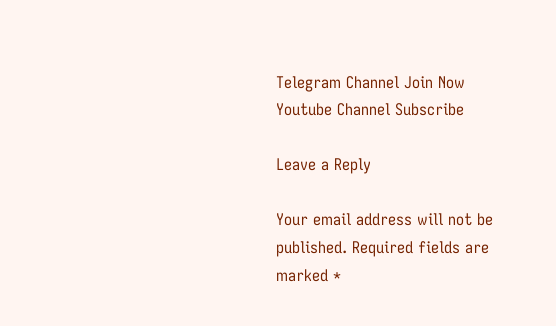Telegram Channel Join Now
Youtube Channel Subscribe

Leave a Reply

Your email address will not be published. Required fields are marked *